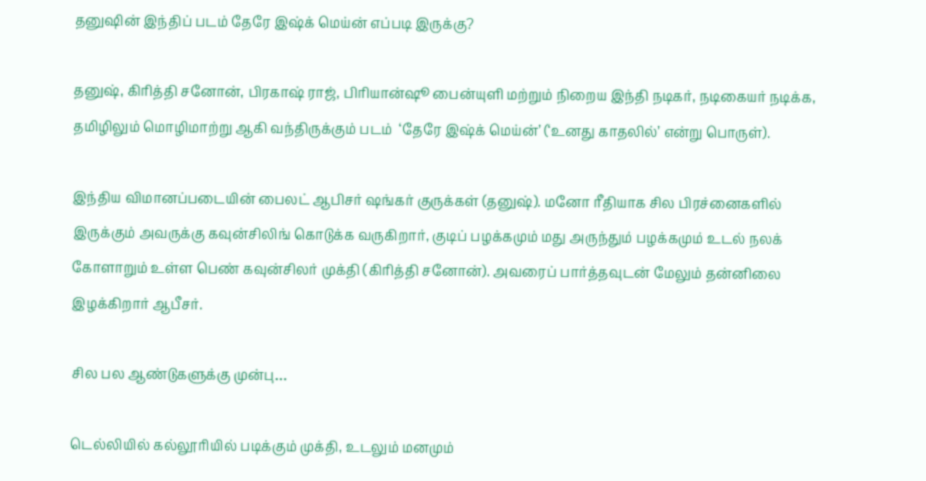தனுஷின் இந்திப் படம் தேரே இஷ்க் மெய்ன் எப்படி இருக்கு?

தனுஷ், கிரித்தி சனோன், பிரகாஷ் ராஜ், பிரியான்ஷூ பைன்யுளி மற்றும் நிறைய இந்தி நடிகர், நடிகையர் நடிக்க, தமிழிலும் மொழிமாற்று ஆகி வந்திருக்கும் படம்  ‘தேரே இஷ்க் மெய்ன்’ (‘உனது காதலில்’ என்று பொருள்).

இந்திய விமானப்படையின் பைலட் ஆபிசர் ஷங்கர் குருக்கள் (தனுஷ்). மனோ ரீதியாக சில பிரச்னைகளில் இருக்கும் அவருக்கு கவுன்சிலிங் கொடுக்க வருகிறார், குடிப் பழக்கமும் மது அருந்தும் பழக்கமும் உடல் நலக் கோளாறும் உள்ள பெண் கவுன்சிலர் முக்தி (கிரித்தி சனோன்). அவரைப் பார்த்தவுடன் மேலும் தன்னிலை இழக்கிறார் ஆபீசர்.

சில பல ஆண்டுகளுக்கு முன்பு…

டெல்லியில் கல்லூரியில் படிக்கும் முக்தி, உடலும் மனமும்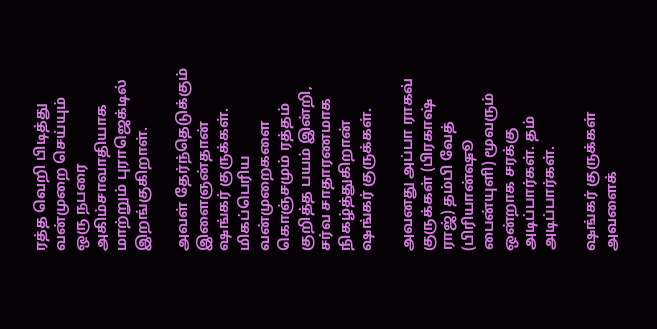ரத்த வெறி பிடித்து வன்முறை செய்யும் ஒரு நபரை அகிம்சாவாதியாக மாற்றும் புராஜெக்டில் இறங்குகிறாள்.

அவள் தேர்ந்தெடுக்கும் இளைஞன்தான் ஷங்கர் குருக்கள். மிகப்பெரிய வன்முறைகளை கொஞ்சமும் ரத்தம் குறித்த பயம் இன்றி, சர்வ சாதாரணமாக நிகழ்த்துகிறான் ஷங்கர் குருக்கள்.

அவனது அப்பா ராகவ் குருக்கள் (பிரகாஷ் ராஜ்) தம்பி வேத் (பிரியான்ஷூ பைன்யுளி) மூவரும் ஒன்றாக சரக்கு அடிப்பார்கள். தம் அடிப்பார்கள்.

ஷங்கர் குருக்கள் அவளைக்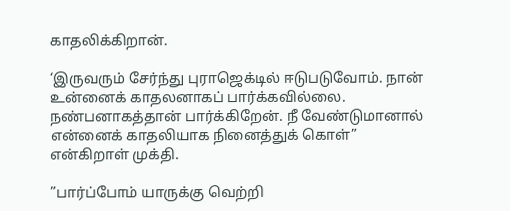காதலிக்கிறான்.

‘இருவரும் சேர்ந்து புராஜெக்டில் ஈடுபடுவோம். நான் உன்னைக் காதலனாகப் பார்க்கவில்லை. நண்பனாகத்தான் பார்க்கிறேன். நீ வேண்டுமானால் என்னைக் காதலியாக நினைத்துக் கொள்” என்கிறாள் முக்தி.

”பார்ப்போம் யாருக்கு வெற்றி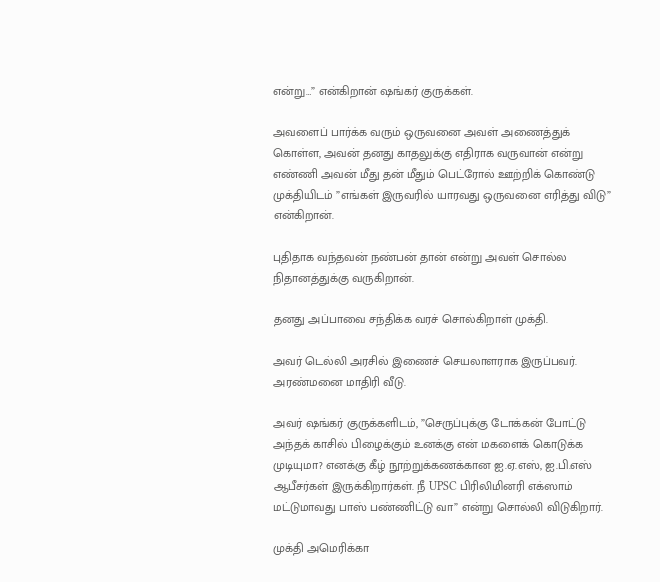என்று…” என்கிறான் ஷங்கர் குருக்கள்.

அவளைப் பார்க்க வரும் ஒருவனை அவள் அணைத்துக் கொள்ள, அவன் தனது காதலுக்கு எதிராக வருவான் என்று எண்ணி அவன் மீது தன் மீதும் பெட்ரோல் ஊற்றிக் கொண்டு முக்தியிடம் ”எங்கள் இருவரில் யாரவது ஒருவனை எரித்து விடு” என்கிறான்.

புதிதாக வந்தவன் நண்பன் தான் என்று அவள் சொல்ல நிதானத்துக்கு வருகிறான்.

தனது அப்பாவை சந்திக்க வரச் சொல்கிறாள் முக்தி.

அவர் டெல்லி அரசில் இணைச் செயலாளராக இருப்பவர். அரண்மனை மாதிரி வீடு.

அவர் ஷங்கர் குருக்களிடம், ”செருப்புக்கு டோக்கன் போட்டு அந்தக் காசில் பிழைக்கும் உனக்கு என் மகளைக் கொடுக்க முடியுமா? எனக்கு கீழ் நூற்றுக்கணக்கான ஐ.ஏ.எஸ், ஐ.பி.எஸ் ஆபீசர்கள் இருக்கிறார்கள். நீ UPSC பிரிலிமினரி எக்ஸாம் மட்டுமாவது பாஸ் பண்ணிட்டு வா” என்று சொல்லி விடுகிறார்.

முக்தி அமெரிக்கா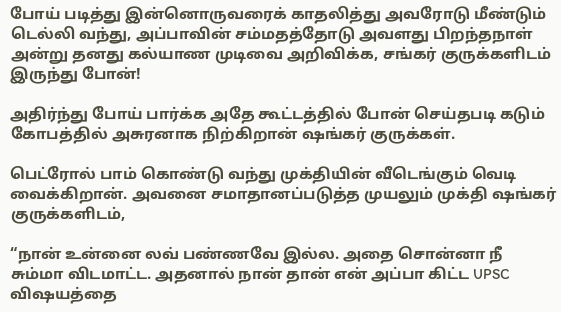போய் படித்து இன்னொருவரைக் காதலித்து அவரோடு மீண்டும் டெல்லி வந்து, அப்பாவின் சம்மதத்தோடு அவளது பிறந்தநாள் அன்று தனது கல்யாண முடிவை அறிவிக்க, சங்கர் குருக்களிடம் இருந்து போன்!

அதிர்ந்து போய் பார்க்க அதே கூட்டத்தில் போன் செய்தபடி கடும் கோபத்தில் அசுரனாக நிற்கிறான் ஷங்கர் குருக்கள்.

பெட்ரோல் பாம் கொண்டு வந்து முக்தியின் வீடெங்கும் வெடி வைக்கிறான். அவனை சமாதானப்படுத்த முயலும் முக்தி ஷங்கர் குருக்களிடம்,

“நான் உன்னை லவ் பண்ணவே இல்ல. அதை சொன்னா நீ சும்மா விடமாட்ட. அதனால் நான் தான் என் அப்பா கிட்ட UPSC விஷயத்தை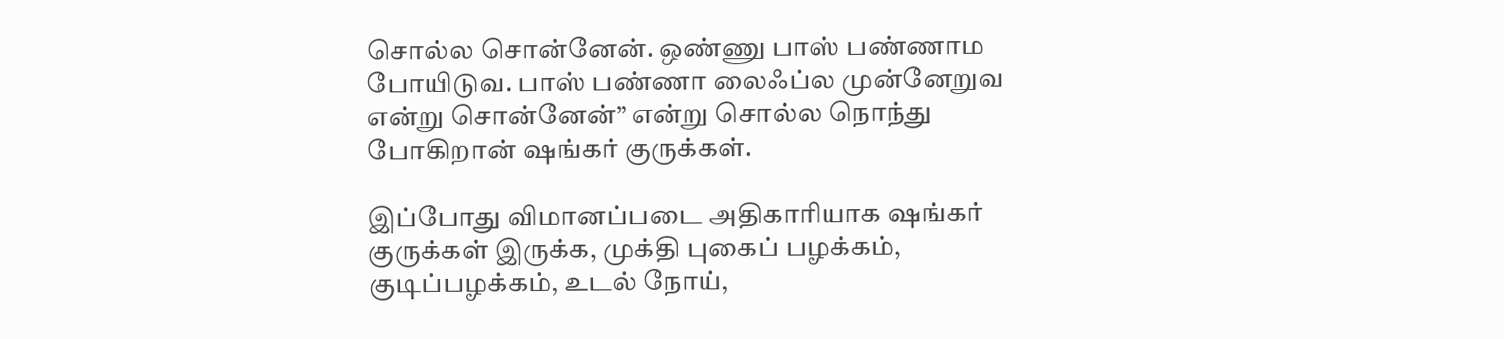சொல்ல சொன்னேன். ஒண்ணு பாஸ் பண்ணாம போயிடுவ. பாஸ் பண்ணா லைஃப்ல முன்னேறுவ என்று சொன்னேன்” என்று சொல்ல நொந்து போகிறான் ஷங்கர் குருக்கள்.

இப்போது விமானப்படை அதிகாரியாக ஷங்கர் குருக்கள் இருக்க, முக்தி புகைப் பழக்கம், குடிப்பழக்கம், உடல் நோய்,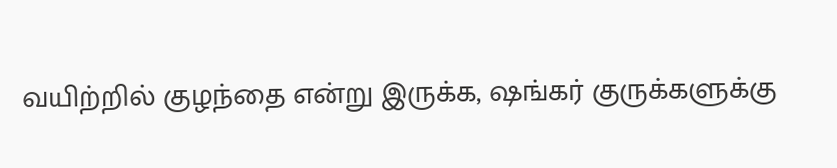வயிற்றில் குழந்தை என்று இருக்க, ஷங்கர் குருக்களுக்கு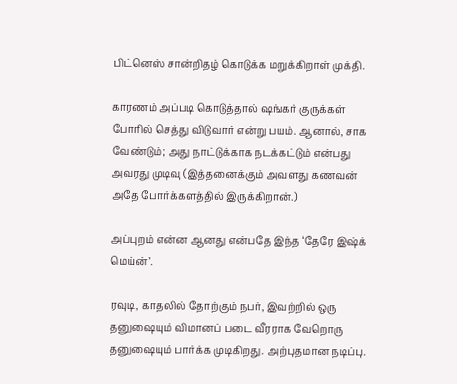பிட்னெஸ் சான்றிதழ் கொடுக்க மறுக்கிறாள் முக்தி.

காரணம் அப்படி கொடுத்தால் ஷங்கர் குருக்கள் போரில் செத்து விடுவார் என்று பயம். ஆனால், சாக வேண்டும்; அது நாட்டுக்காக நடக்கட்டும் என்பது அவரது முடிவு (இத்தனைக்கும் அவளது கணவன் அதே போர்க்களத்தில் இருக்கிறான்.)

அப்புறம் என்ன ஆனது என்பதே இந்த ‘தேரே இஷ்க் மெய்ன்’.

ரவுடி, காதலில் தோற்கும் நபர், இவற்றில் ஒரு தனுஷையும் விமானப் படை வீரராக வேறொரு தனுஷையும் பார்க்க முடிகிறது. அற்புதமான நடிப்பு.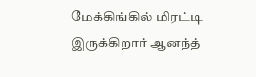மேக்கிங்கில் மிரட்டி இருக்கிறார் ஆனந்த்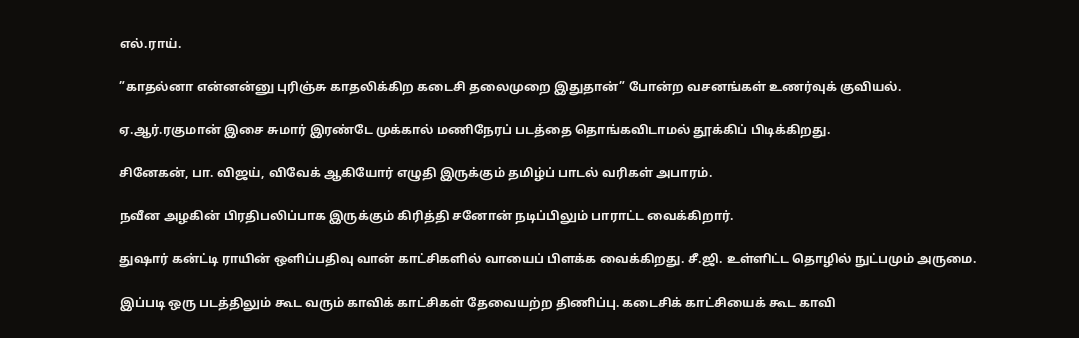எல்.ராய்.

”காதல்னா என்னன்னு புரிஞ்சு காதலிக்கிற கடைசி தலைமுறை இதுதான்” போன்ற வசனங்கள் உணர்வுக் குவியல்.

ஏ.ஆர்.ரகுமான் இசை சுமார் இரண்டே முக்கால் மணிநேரப் படத்தை தொங்கவிடாமல் தூக்கிப் பிடிக்கிறது.

சினேகன், பா. விஜய், விவேக் ஆகியோர் எழுதி இருக்கும் தமிழ்ப் பாடல் வரிகள் அபாரம்.

நவீன அழகின் பிரதிபலிப்பாக இருக்கும் கிரித்தி சனோன் நடிப்பிலும் பாராட்ட வைக்கிறார்.

துஷார் கன்ட்டி ராயின் ஒளிப்பதிவு வான் காட்சிகளில் வாயைப் பிளக்க வைக்கிறது. சீ.ஜி. உள்ளிட்ட தொழில் நுட்பமும் அருமை.

இப்படி ஒரு படத்திலும் கூட வரும் காவிக் காட்சிகள் தேவையற்ற திணிப்பு. கடைசிக் காட்சியைக் கூட காவி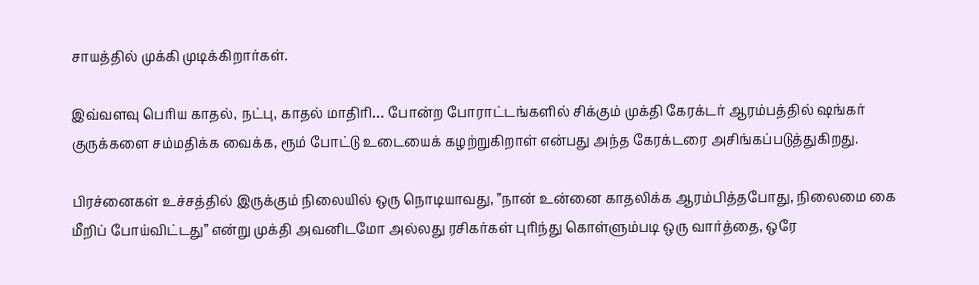சாயத்தில் முக்கி முடிக்கிறார்கள்.

இவ்வளவு பெரிய காதல், நட்பு, காதல் மாதிரி… போன்ற போராட்டங்களில் சிக்கும் முக்தி கேரக்டர் ஆரம்பத்தில் ஷங்கர் குருக்களை சம்மதிக்க வைக்க, ரூம் போட்டு உடையைக் கழற்றுகிறாள் என்பது அந்த கேரக்டரை அசிங்கப்படுத்துகிறது.

பிரச்னைகள் உச்சத்தில் இருக்கும் நிலையில் ஒரு நொடியாவது, ”நான் உன்னை காதலிக்க ஆரம்பித்தபோது, நிலைமை கை மீறிப் போய்விட்டது” என்று முக்தி அவனிடமோ அல்லது ரசிகர்கள் புரிந்து கொள்ளும்படி ஒரு வார்த்தை, ஒரே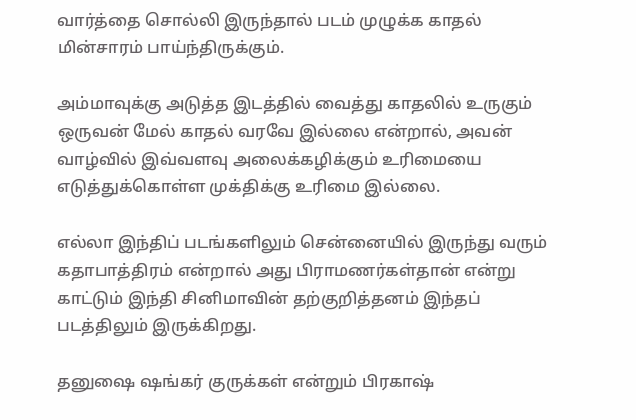வார்த்தை சொல்லி இருந்தால் படம் முழுக்க காதல் மின்சாரம் பாய்ந்திருக்கும்.

அம்மாவுக்கு அடுத்த இடத்தில் வைத்து காதலில் உருகும் ஒருவன் மேல் காதல் வரவே இல்லை என்றால், அவன் வாழ்வில் இவ்வளவு அலைக்கழிக்கும் உரிமையை எடுத்துக்கொள்ள முக்திக்கு உரிமை இல்லை.

எல்லா இந்திப் படங்களிலும் சென்னையில் இருந்து வரும் கதாபாத்திரம் என்றால் அது பிராமணர்கள்தான் என்று காட்டும் இந்தி சினிமாவின் தற்குறித்தனம் இந்தப் படத்திலும் இருக்கிறது.

தனுஷை ஷங்கர் குருக்கள் என்றும் பிரகாஷ்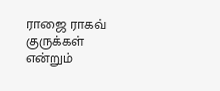ராஜை ராகவ் குருக்கள் என்றும்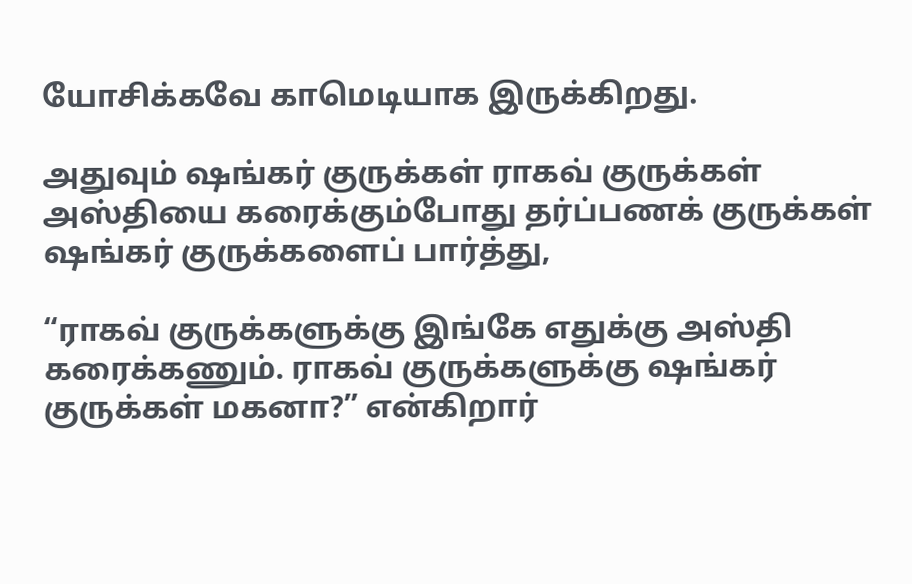யோசிக்கவே காமெடியாக இருக்கிறது.

அதுவும் ஷங்கர் குருக்கள் ராகவ் குருக்கள் அஸ்தியை கரைக்கும்போது தர்ப்பணக் குருக்கள் ஷங்கர் குருக்களைப் பார்த்து,

“ராகவ் குருக்களுக்கு இங்கே எதுக்கு அஸ்தி கரைக்கணும். ராகவ் குருக்களுக்கு ஷங்கர் குருக்கள் மகனா?” என்கிறார்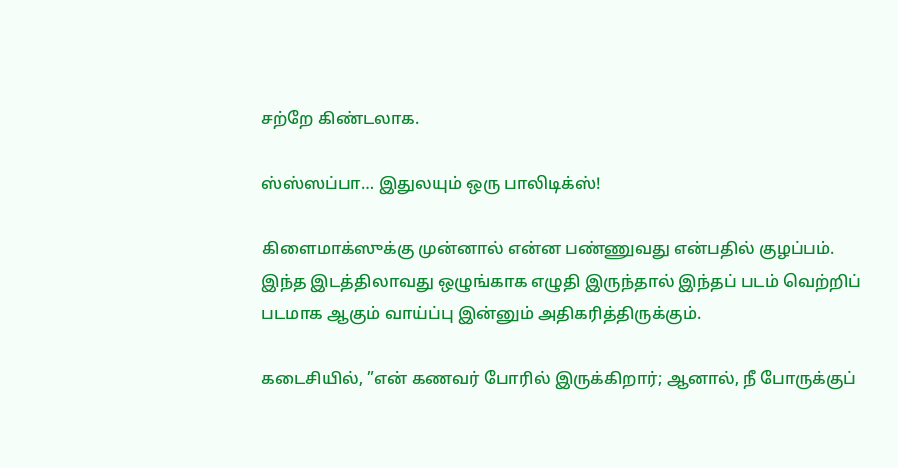சற்றே கிண்டலாக.

ஸ்ஸ்ஸப்பா… இதுலயும் ஒரு பாலிடிக்ஸ்!

கிளைமாக்ஸுக்கு முன்னால் என்ன பண்ணுவது என்பதில் குழப்பம். இந்த இடத்திலாவது ஒழுங்காக எழுதி இருந்தால் இந்தப் படம் வெற்றிப் படமாக ஆகும் வாய்ப்பு இன்னும் அதிகரித்திருக்கும்.

கடைசியில், ”என் கணவர் போரில் இருக்கிறார்; ஆனால், நீ போருக்குப்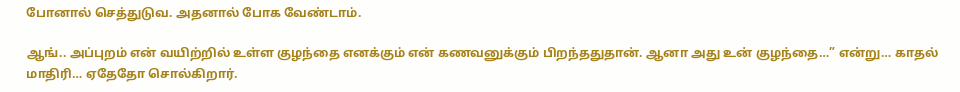போனால் செத்துடுவ. அதனால் போக வேண்டாம்.

ஆங்.. அப்புறம் என் வயிற்றில் உள்ள குழந்தை எனக்கும் என் கணவனுக்கும் பிறந்ததுதான். ஆனா அது உன் குழந்தை…” என்று… காதல் மாதிரி… ஏதேதோ சொல்கிறார்.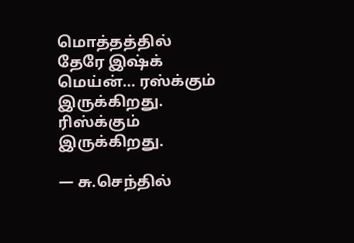மொத்தத்தில் தேரே இஷ்க் மெய்ன்… ரஸ்க்கும் இருக்கிறது. ரிஸ்க்கும் இருக்கிறது.

— சு.செந்தில்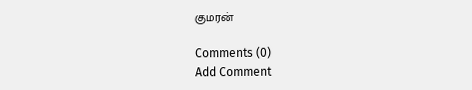குமரன்

Comments (0)
Add Comment